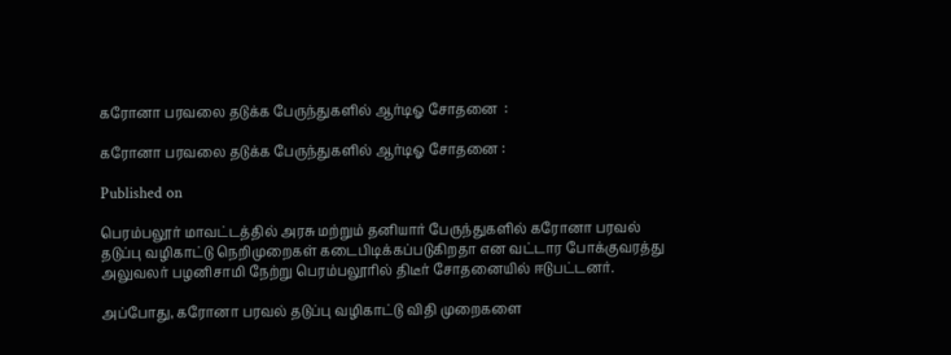கரோனா பரவலை தடுக்க பேருந்துகளில் ஆர்டிஓ சோதனை  :

கரோனா பரவலை தடுக்க பேருந்துகளில் ஆர்டிஓ சோதனை :

Published on

பெரம்பலூர் மாவட்டத்தில் அரசு மற்றும் தனியார் பேருந்துகளில் கரோனா பரவல் தடுப்பு வழிகாட்டு நெறிமுறைகள் கடைபிடிக்கப்படுகிறதா என வட்டார போக்குவரத்து அலுவலர் பழனிசாமி நேற்று பெரம்பலூரில் திடீர் சோதனையில் ஈடுபட்டனர்.

அப்போது, கரோனா பரவல் தடுப்பு வழிகாட்டு விதி முறைகளை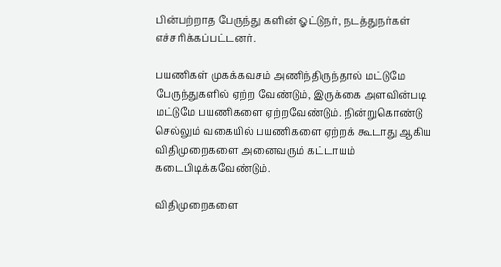பின்பற்றாத பேருந்து களின் ஓட்டுநர், நடத்துநர்கள் எச்சரிக்கப்பட்டனர்.

பயணிகள் முகக்கவசம் அணிந்திருந்தால் மட்டுமே பேருந்துகளில் ஏற்ற வேண்டும், இருக்கை அளவின்படி மட்டுமே பயணிகளை ஏற்றவேண்டும். நின்றுகொண்டு செல்லும் வகையில் பயணிகளை ஏற்றக் கூடாது ஆகிய விதிமுறைகளை அனைவரும் கட்டாயம் கடைபிடிக்கவேண்டும்.

விதிமுறைகளை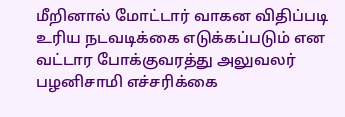மீறினால் மோட்டார் வாகன விதிப்படி உரிய நடவடிக்கை எடுக்கப்படும் என வட்டார போக்குவரத்து அலுவலர் பழனிசாமி எச்சரிக்கை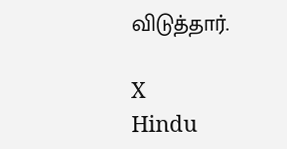விடுத்தார்.

X
Hindu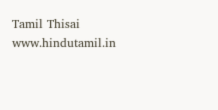Tamil Thisai
www.hindutamil.in